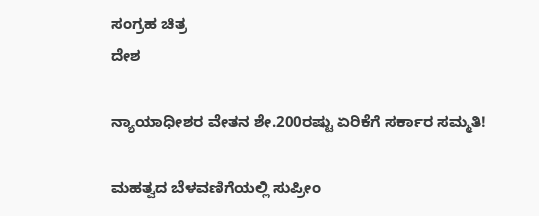ಸಂಗ್ರಹ ಚಿತ್ರ
ದೇಶ

ನ್ಯಾಯಾಧೀಶರ ವೇತನ ಶೇ.200ರಷ್ಟು ಏರಿಕೆಗೆ ಸರ್ಕಾರ ಸಮ್ಮತಿ!

ಮಹತ್ವದ ಬೆಳವಣಿಗೆಯಲ್ಲಿ ಸುಪ್ರೀಂ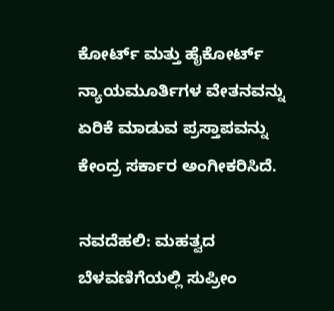ಕೋರ್ಟ್ ಮತ್ತು ಹೈಕೋರ್ಟ್ ನ್ಯಾಯಮೂರ್ತಿಗಳ ವೇತನವನ್ನು ಏರಿಕೆ ಮಾಡುವ ಪ್ರಸ್ತಾಪವನ್ನು ಕೇಂದ್ರ ಸರ್ಕಾರ ಅಂಗೀಕರಿಸಿದೆ.

ನವದೆಹಲಿ: ಮಹತ್ವದ ಬೆಳವಣಿಗೆಯಲ್ಲಿ ಸುಪ್ರೀಂ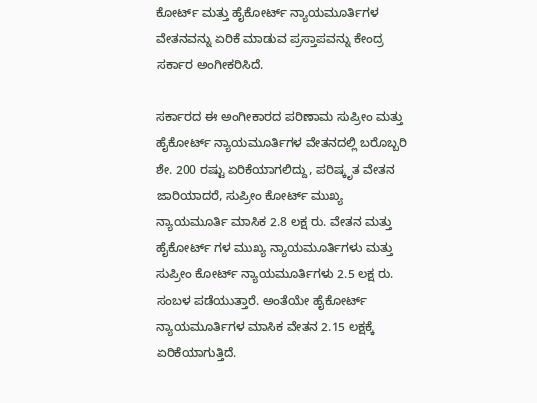ಕೋರ್ಟ್ ಮತ್ತು ಹೈಕೋರ್ಟ್ ನ್ಯಾಯಮೂರ್ತಿಗಳ ವೇತನವನ್ನು ಏರಿಕೆ ಮಾಡುವ ಪ್ರಸ್ತಾಪವನ್ನು ಕೇಂದ್ರ ಸರ್ಕಾರ ಅಂಗೀಕರಿಸಿದೆ.

ಸರ್ಕಾರದ ಈ ಅಂಗೀಕಾರದ ಪರಿಣಾಮ ಸುಪ್ರೀಂ ಮತ್ತು ಹೈಕೋರ್ಟ್ ನ್ಯಾಯಮೂರ್ತಿಗಳ ವೇತನದಲ್ಲಿ ಬರೊಬ್ಬರಿ ಶೇ. 200 ರಷ್ಟು ಏರಿಕೆಯಾಗಲಿದ್ದು, ಪರಿಷ್ಕೃತ ವೇತನ ಜಾರಿಯಾದರೆ, ಸುಪ್ರೀಂ ಕೋರ್ಟ್ ಮುಖ್ಯ  ನ್ಯಾಯಮೂರ್ತಿ ಮಾಸಿಕ 2.8 ಲಕ್ಷ ರು. ವೇತನ ಮತ್ತು ಹೈಕೋರ್ಟ್‌ ಗಳ ಮುಖ್ಯ ನ್ಯಾಯಮೂರ್ತಿಗಳು ಮತ್ತು ಸುಪ್ರೀಂ ಕೋರ್ಟ್ ನ್ಯಾಯಮೂರ್ತಿಗಳು 2.5 ಲಕ್ಷ ರು. ಸಂಬಳ ಪಡೆಯುತ್ತಾರೆ. ಅಂತೆಯೇ ಹೈಕೋರ್ಟ್  ನ್ಯಾಯಮೂರ್ತಿಗಳ ಮಾಸಿಕ ವೇತನ 2.15 ಲಕ್ಷಕ್ಕೆ ಏರಿಕೆಯಾಗುತ್ತಿದೆ.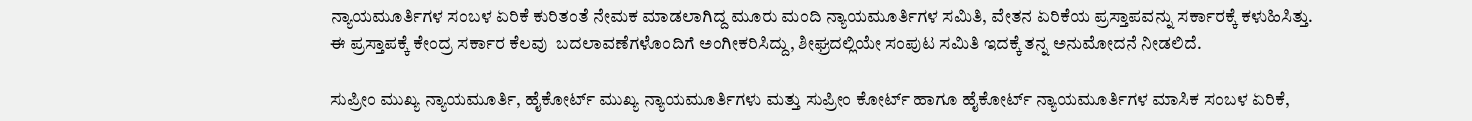ನ್ಯಾಯಮೂರ್ತಿಗಳ ಸಂಬಳ ಏರಿಕೆ ಕುರಿತಂತೆ ನೇಮಕ ಮಾಡಲಾಗಿದ್ದ ಮೂರು ಮಂದಿ ನ್ಯಾಯಮೂರ್ತಿಗಳ ಸಮಿತಿ, ವೇತನ ಏರಿಕೆಯ ಪ್ರಸ್ತಾಪವನ್ನು ಸರ್ಕಾರಕ್ಕೆ ಕಳುಹಿಸಿತ್ತು. ಈ ಪ್ರಸ್ತಾಪಕ್ಕೆ ಕೇಂದ್ರ ಸರ್ಕಾರ ಕೆಲವು  ಬದಲಾವಣೆಗಳೊಂದಿಗೆ ಅಂಗೀಕರಿಸಿದ್ದು, ಶೀಘ್ರದಲ್ಲಿಯೇ ಸಂಪುಟ ಸಮಿತಿ ಇದಕ್ಕೆ ತನ್ನ ಅನುಮೋದನೆ ನೀಡಲಿದೆ.

ಸುಪ್ರೀಂ ಮುಖ್ಯ ನ್ಯಾಯಮೂರ್ತಿ, ಹೈಕೋರ್ಟ್ ಮುಖ್ಯ ನ್ಯಾಯಮೂರ್ತಿಗಳು ಮತ್ತು ಸುಪ್ರೀಂ ಕೋರ್ಟ್ ಹಾಗೂ ಹೈಕೋರ್ಟ್ ನ್ಯಾಯಮೂರ್ತಿಗಳ ಮಾಸಿಕ ಸಂಬಳ ಏರಿಕೆ,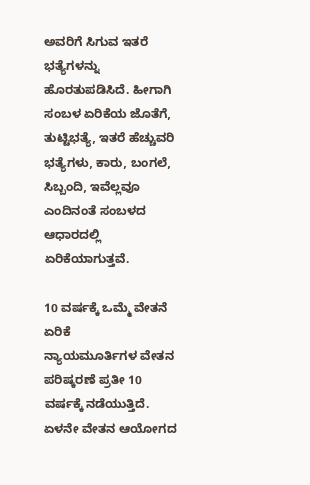ಅವರಿಗೆ ಸಿಗುವ ಇತರೆ ಭತ್ಯೆಗಳನ್ನು  ಹೊರತುಪಡಿಸಿದೆ. ಹೀಗಾಗಿ ಸಂಬಳ ಏರಿಕೆಯ ಜೊತೆಗೆ, ತುಟ್ಟಿಭತ್ಯೆ, ಇತರೆ ಹೆಚ್ಚುವರಿ ಭತ್ಯೆಗಳು, ಕಾರು, ಬಂಗಲೆ, ಸಿಬ್ಬಂದಿ, ಇವೆಲ್ಲವೂ ಎಂದಿನಂತೆ ಸಂಬಳದ ಆಧಾರದಲ್ಲಿ ಏರಿಕೆಯಾಗುತ್ತವೆ.

10 ವರ್ಷಕ್ಕೆ ಒಮ್ಮೆ ವೇತನೆ ಏರಿಕೆ
ನ್ಯಾಯಮೂರ್ತಿಗಳ ವೇತನ ಪರಿಷ್ಕರಣೆ ಪ್ರತೀ 10 ವರ್ಷಕ್ಕೆ ನಡೆಯುತ್ತಿದೆ. ಏಳನೇ ವೇತನ ಆಯೋಗದ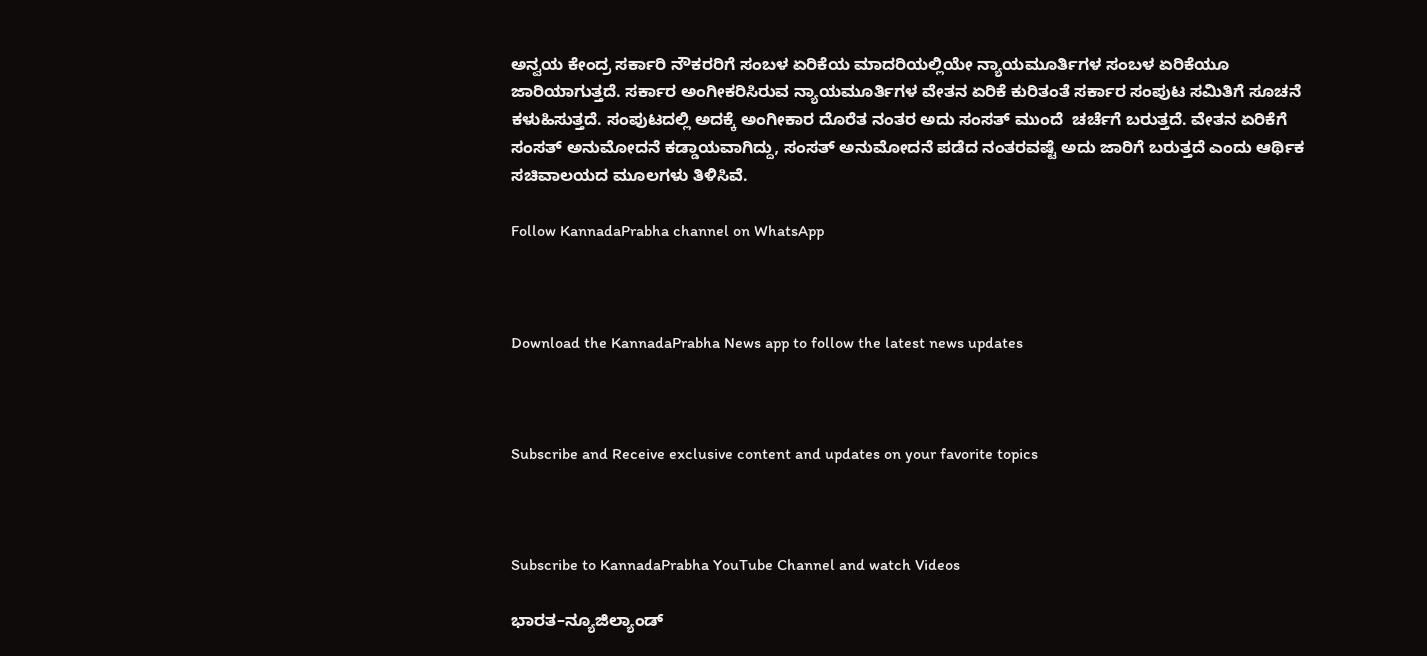ಅನ್ವಯ ಕೇಂದ್ರ ಸರ್ಕಾರಿ ನೌಕರರಿಗೆ ಸಂಬಳ ಏರಿಕೆಯ ಮಾದರಿಯಲ್ಲಿಯೇ ನ್ಯಾಯಮೂರ್ತಿಗಳ ಸಂಬಳ ಏರಿಕೆಯೂ  ಜಾರಿಯಾಗುತ್ತದೆ. ಸರ್ಕಾರ ಅಂಗೀಕರಿಸಿರುವ ನ್ಯಾಯಮೂರ್ತಿಗಳ ವೇತನ ಏರಿಕೆ ಕುರಿತಂತೆ ಸರ್ಕಾರ ಸಂಪುಟ ಸಮಿತಿಗೆ ಸೂಚನೆ ಕಳುಹಿಸುತ್ತದೆ. ಸಂಪುಟದಲ್ಲಿ ಅದಕ್ಕೆ ಅಂಗೀಕಾರ ದೊರೆತ ನಂತರ ಅದು ಸಂಸತ್ ಮುಂದೆ  ಚರ್ಚೆಗೆ ಬರುತ್ತದೆ. ವೇತನ ಏರಿಕೆಗೆ ಸಂಸತ್ ಅನುಮೋದನೆ ಕಡ್ಡಾಯವಾಗಿದ್ದು, ಸಂಸತ್ ಅನುಮೋದನೆ ಪಡೆದ ನಂತರವಷ್ಟೆ ಅದು ಜಾರಿಗೆ ಬರುತ್ತದೆ ಎಂದು ಆರ್ಥಿಕ ಸಚಿವಾಲಯದ ಮೂಲಗಳು ತಿಳಿಸಿವೆ.

Follow KannadaPrabha channel on WhatsApp



Download the KannadaPrabha News app to follow the latest news updates



Subscribe and Receive exclusive content and updates on your favorite topics



Subscribe to KannadaPrabha YouTube Channel and watch Videos

ಭಾರತ–ನ್ಯೂಜಿಲ್ಯಾಂಡ್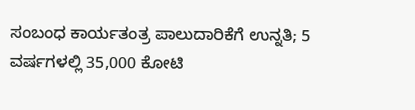ಸಂಬಂಧ ಕಾರ್ಯತಂತ್ರ ಪಾಲುದಾರಿಕೆಗೆ ಉನ್ನತಿ; 5 ವರ್ಷಗಳಲ್ಲಿ 35,000 ಕೋಟಿ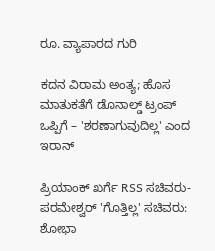ರೂ. ವ್ಯಾಪಾರದ ಗುರಿ

ಕದನ ವಿರಾಮ ಅಂತ್ಯ; ಹೊಸ ಮಾತುಕತೆಗೆ ಡೊನಾಲ್ಡ್ ಟ್ರಂಪ್ ಒಪ್ಪಿಗೆ – 'ಶರಣಾಗುವುದಿಲ್ಲ' ಎಂದ ಇರಾನ್

ಪ್ರಿಯಾಂಕ್ ಖರ್ಗೆ RSS ಸಚಿವರು- ಪರಮೇಶ್ವರ್ 'ಗೊತ್ತಿಲ್ಲ' ಸಚಿವರು: ಶೋಭಾ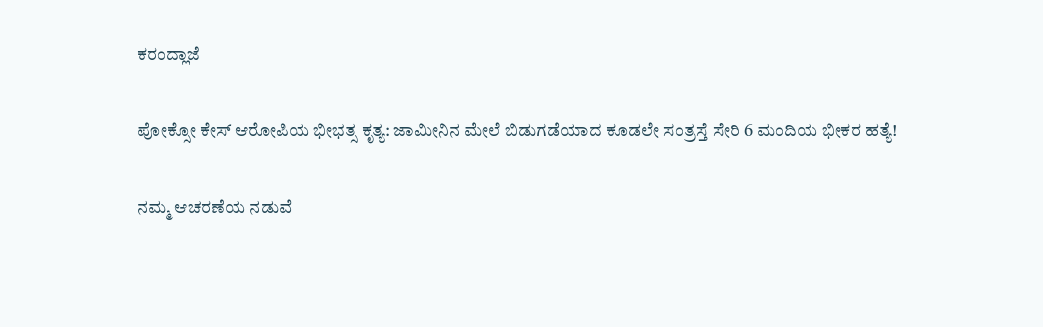ಕರಂದ್ಲಾಜೆ

ಪೋಕ್ಸೋ ಕೇಸ್ ಆರೋಪಿಯ ಭೀಭತ್ಸ ಕೃತ್ಯ: ಜಾಮೀನಿನ ಮೇಲೆ ಬಿಡುಗಡೆಯಾದ ಕೂಡಲೇ ಸಂತ್ರಸ್ತೆ ಸೇರಿ 6 ಮಂದಿಯ ಭೀಕರ ಹತ್ಯೆ!

ನಮ್ಮ ಆಚರಣೆಯ ನಡುವೆ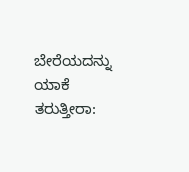ಬೇರೆಯದನ್ನು ಯಾಕೆ ತರುತ್ತೀರಾ: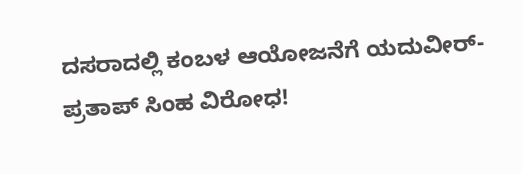ದಸರಾದಲ್ಲಿ ಕಂಬಳ ಆಯೋಜನೆಗೆ ಯದುವೀರ್- ಪ್ರತಾಪ್ ಸಿಂಹ ವಿರೋಧ!